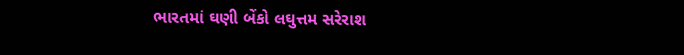ભારતમાં ઘણી બેંકો લઘુત્તમ સરેરાશ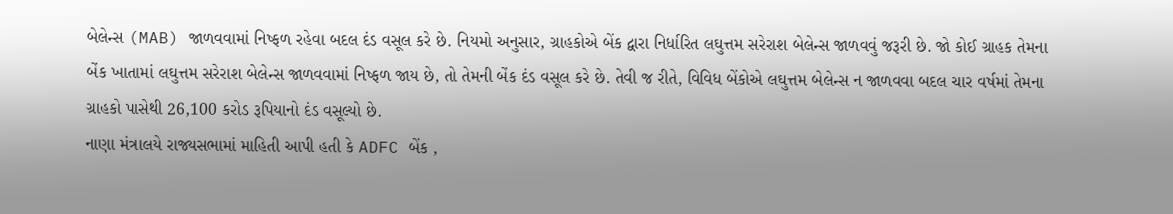બેલેન્સ (MAB) જાળવવામાં નિષ્ફળ રહેવા બદલ દંડ વસૂલ કરે છે. નિયમો અનુસાર, ગ્રાહકોએ બેંક દ્વારા નિર્ધારિત લઘુત્તમ સરેરાશ બેલેન્સ જાળવવું જરૂરી છે. જો કોઈ ગ્રાહક તેમના બેંક ખાતામાં લઘુત્તમ સરેરાશ બેલેન્સ જાળવવામાં નિષ્ફળ જાય છે, તો તેમની બેંક દંડ વસૂલ કરે છે. તેવી જ રીતે, વિવિધ બેંકોએ લઘુત્તમ બેલેન્સ ન જાળવવા બદલ ચાર વર્ષમાં તેમના ગ્રાહકો પાસેથી 26,100 કરોડ રૂપિયાનો દંડ વસૂલ્યો છે.
નાણા મંત્રાલયે રાજ્યસભામાં માહિતી આપી હતી કે ADFC બેંક ,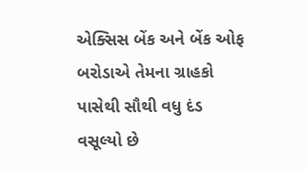એક્સિસ બેંક અને બેંક ઓફ બરોડાએ તેમના ગ્રાહકો પાસેથી સૌથી વધુ દંડ વસૂલ્યો છે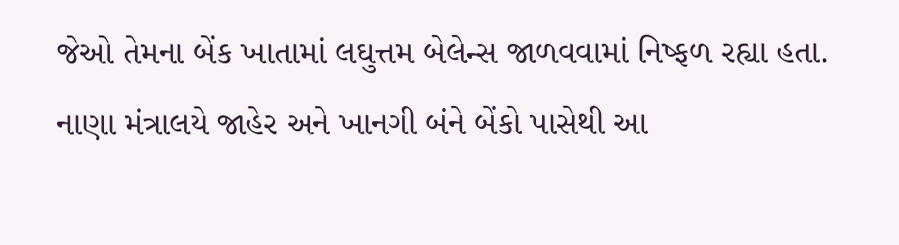જેઓ તેમના બેંક ખાતામાં લઘુત્તમ બેલેન્સ જાળવવામાં નિષ્ફળ રહ્યા હતા. નાણા મંત્રાલયે જાહેર અને ખાનગી બંને બેંકો પાસેથી આ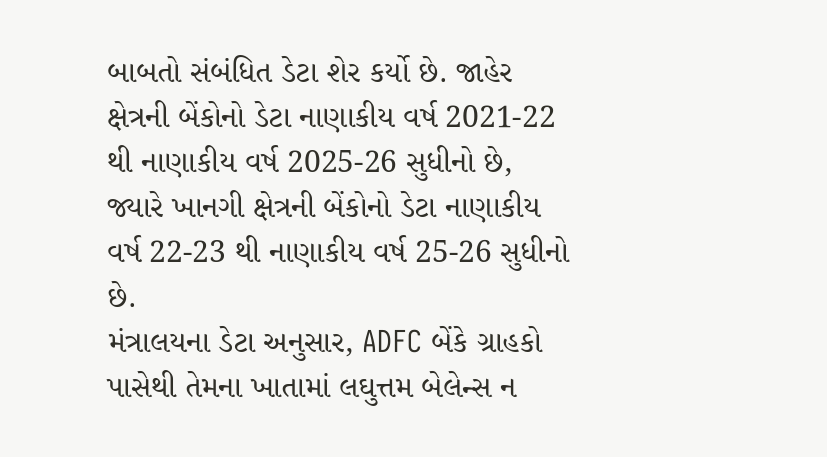બાબતો સંબંધિત ડેટા શેર કર્યો છે. જાહેર ક્ષેત્રની બેંકોનો ડેટા નાણાકીય વર્ષ 2021-22 થી નાણાકીય વર્ષ 2025-26 સુધીનો છે, જ્યારે ખાનગી ક્ષેત્રની બેંકોનો ડેટા નાણાકીય વર્ષ 22-23 થી નાણાકીય વર્ષ 25-26 સુધીનો છે.
મંત્રાલયના ડેટા અનુસાર, ADFC બેંકે ગ્રાહકો પાસેથી તેમના ખાતામાં લઘુત્તમ બેલેન્સ ન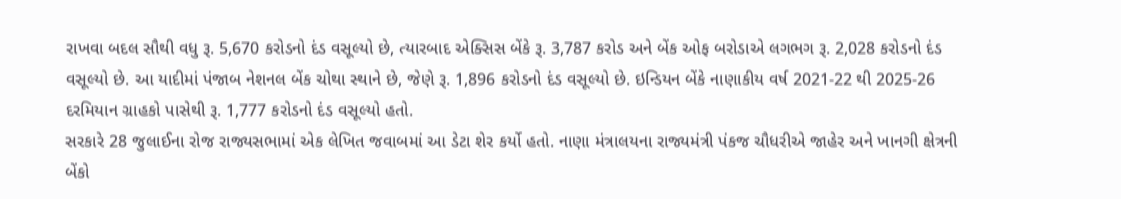રાખવા બદલ સૌથી વધુ રૂ. 5,670 કરોડનો દંડ વસૂલ્યો છે, ત્યારબાદ એક્સિસ બેંકે રૂ. 3,787 કરોડ અને બેંક ઓફ બરોડાએ લગભગ રૂ. 2,028 કરોડનો દંડ વસૂલ્યો છે. આ યાદીમાં પંજાબ નેશનલ બેંક ચોથા સ્થાને છે, જેણે રૂ. 1,896 કરોડનો દંડ વસૂલ્યો છે. ઇન્ડિયન બેંકે નાણાકીય વર્ષ 2021-22 થી 2025-26 દરમિયાન ગ્રાહકો પાસેથી રૂ. 1,777 કરોડનો દંડ વસૂલ્યો હતો.
સરકારે 28 જુલાઈના રોજ રાજ્યસભામાં એક લેખિત જવાબમાં આ ડેટા શેર કર્યો હતો. નાણા મંત્રાલયના રાજ્યમંત્રી પંકજ ચૌધરીએ જાહેર અને ખાનગી ક્ષેત્રની બેંકો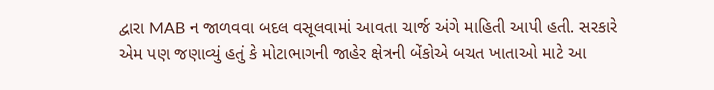દ્વારા MAB ન જાળવવા બદલ વસૂલવામાં આવતા ચાર્જ અંગે માહિતી આપી હતી. સરકારે એમ પણ જણાવ્યું હતું કે મોટાભાગની જાહેર ક્ષેત્રની બેંકોએ બચત ખાતાઓ માટે આ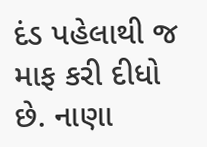દંડ પહેલાથી જ માફ કરી દીધો છે. નાણા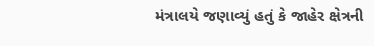મંત્રાલયે જણાવ્યું હતું કે જાહેર ક્ષેત્રની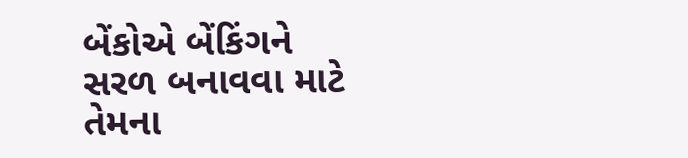બેંકોએ બેંકિંગને સરળ બનાવવા માટે તેમના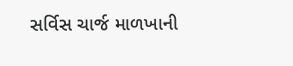સર્વિસ ચાર્જ માળખાની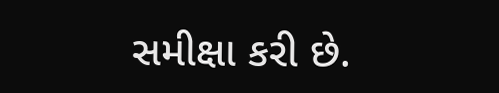સમીક્ષા કરી છે.